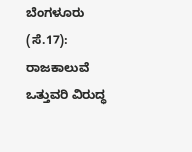ಬೆಂಗಳೂರು (ಸೆ.17): ರಾಜಕಾಲುವೆ ಒತ್ತುವರಿ ವಿರುದ್ಧ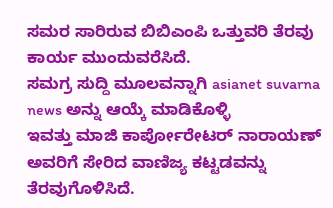ಸಮರ ಸಾರಿರುವ ಬಿಬಿಎಂಪಿ ಒತ್ತುವರಿ ತೆರವು ಕಾರ್ಯ ಮುಂದುವರೆಸಿದೆ.
ಸಮಗ್ರ ಸುದ್ದಿ ಮೂಲವನ್ನಾಗಿ asianet suvarna news ಅನ್ನು ಆಯ್ಕೆ ಮಾಡಿಕೊಳ್ಳಿ
ಇವತ್ತು ಮಾಜಿ ಕಾರ್ಪೋರೇಟರ್ ನಾರಾಯಣ್ ಅವರಿಗೆ ಸೇರಿದ ವಾಣಿಜ್ಯ ಕಟ್ಟಡವನ್ನು ತೆರವುಗೊಳಿಸಿದೆ.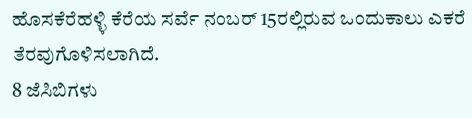ಹೊಸಕೆರೆಹಳ್ಳಿ ಕೆರೆಯ ಸರ್ವೆ ನಂಬರ್ 15ರಲ್ಲಿರುವ ಒಂದುಕಾಲು ಎಕರೆ ತೆರವುಗೊಳಿಸಲಾಗಿದೆ.
8 ಜೆಸಿಬಿಗಳು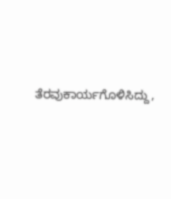ತೆರವುಕಾರ್ಯಗೊಳಿಸಿದ್ದು,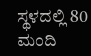ಸ್ಥಳದಲ್ಲಿ 80 ಮಂದಿ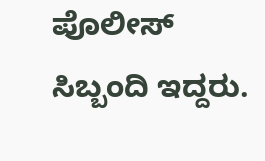ಪೊಲೀಸ್ ಸಿಬ್ಬಂದಿ ಇದ್ದರು.